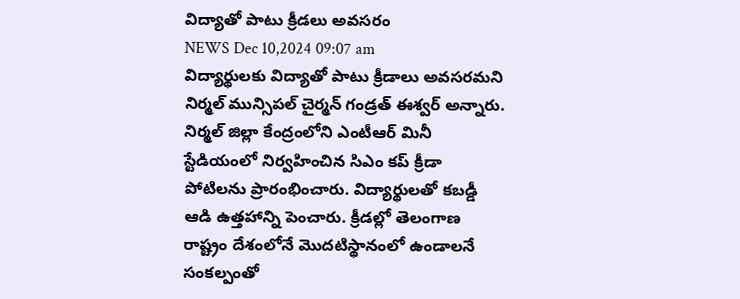విద్యాతో పాటు క్రీడలు అవసరం
NEWS Dec 10,2024 09:07 am
విద్యార్థులకు విద్యాతో పాటు క్రీడాలు అవసరమని నిర్మల్ మున్సిపల్ చైర్మన్ గండ్రత్ ఈశ్వర్ అన్నారు. నిర్మల్ జిల్లా కేంద్రంలోని ఎంటీఆర్ మినీ స్టేడియంలో నిర్వహించిన సిఎం కప్ క్రీడా పోటిలను ప్రారంభించారు. విద్యార్థులతో కబడ్డీ ఆడి ఉత్తహాన్ని పెంచారు. క్రీడల్లో తెలంగాణ రాష్ట్రం దేశంలోనే మొదటిస్థానంలో ఉండాలనే సంకల్పంతో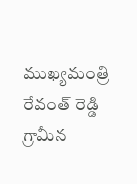ముఖ్యమంత్రి రేవంత్ రెడ్డి గ్రామీన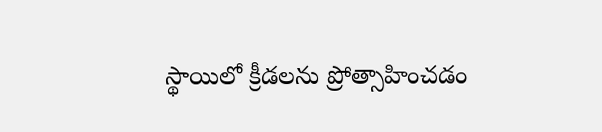స్థాయిలో క్రీడలను ప్రోత్సాహించడం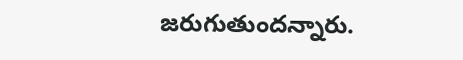జరుగుతుందన్నారు.